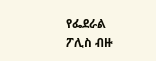የፌደራል ፖሊስ ብዙ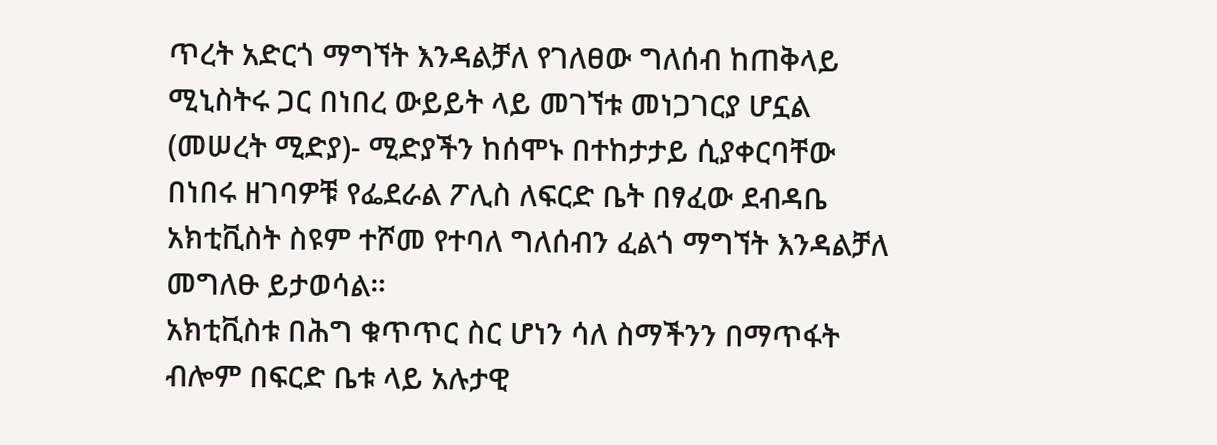ጥረት አድርጎ ማግኘት እንዳልቻለ የገለፀው ግለሰብ ከጠቅላይ ሚኒስትሩ ጋር በነበረ ውይይት ላይ መገኘቱ መነጋገርያ ሆኗል
(መሠረት ሚድያ)- ሚድያችን ከሰሞኑ በተከታታይ ሲያቀርባቸው በነበሩ ዘገባዎቹ የፌደራል ፖሊስ ለፍርድ ቤት በፃፈው ደብዳቤ አክቲቪስት ስዩም ተሾመ የተባለ ግለሰብን ፈልጎ ማግኘት እንዳልቻለ መግለፁ ይታወሳል።
አክቲቪስቱ በሕግ ቁጥጥር ስር ሆነን ሳለ ስማችንን በማጥፋት ብሎም በፍርድ ቤቱ ላይ አሉታዊ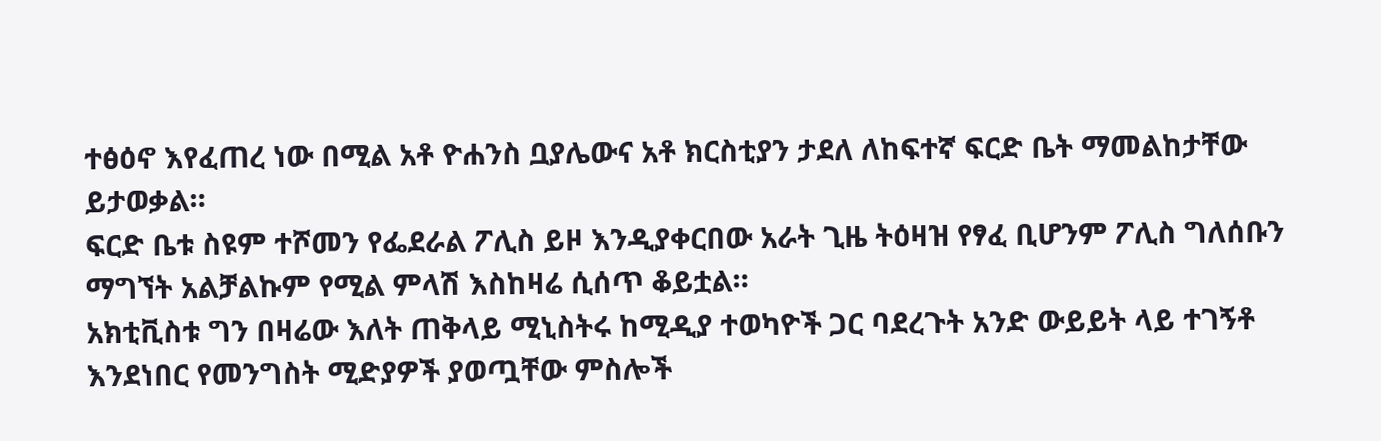ተፅዕኖ እየፈጠረ ነው በሚል አቶ ዮሐንስ ቧያሌውና አቶ ክርስቲያን ታደለ ለከፍተኛ ፍርድ ቤት ማመልከታቸው ይታወቃል።
ፍርድ ቤቱ ስዩም ተሾመን የፌደራል ፖሊስ ይዞ እንዲያቀርበው አራት ጊዜ ትዕዛዝ የፃፈ ቢሆንም ፖሊስ ግለሰቡን ማግኘት አልቻልኩም የሚል ምላሽ እስከዛሬ ሲሰጥ ቆይቷል።
አክቲቪስቱ ግን በዛሬው እለት ጠቅላይ ሚኒስትሩ ከሚዲያ ተወካዮች ጋር ባደረጉት አንድ ውይይት ላይ ተገኝቶ እንደነበር የመንግስት ሚድያዎች ያወጧቸው ምስሎች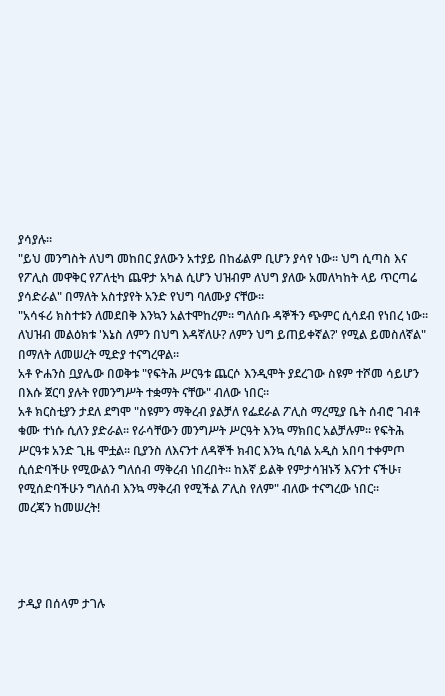ያሳያሉ።
"ይህ መንግስት ለህግ መከበር ያለውን አተያይ በከፊልም ቢሆን ያሳየ ነው። ህግ ሲጣስ እና የፖሊስ መዋቅር የፖለቲካ ጨዋታ አካል ሲሆን ህዝብም ለህግ ያለው አመለካከት ላይ ጥርጣሬ ያሳድራል" በማለት አስተያየት አንድ የህግ ባለሙያ ናቸው።
"አሳፋሪ ክስተቱን ለመደበቅ እንኳን አልተሞከረም። ግለሰቡ ዳኞችን ጭምር ሲሳደብ የነበረ ነው። ለህዝብ መልዕክቱ 'እኔስ ለምን በህግ እዳኛለሁ? ለምን ህግ ይጠይቀኛል?' የሚል ይመስለኛል" በማለት ለመሠረት ሚድያ ተናግረዋል።
አቶ ዮሐንስ ቧያሌው በወቅቱ "የፍትሕ ሥርዓቱ ጨርሶ እንዲሞት ያደረገው ስዩም ተሾመ ሳይሆን በእሱ ጀርባ ያሉት የመንግሥት ተቋማት ናቸው" ብለው ነበር።
አቶ ክርስቲያን ታደለ ደግሞ "ስዩምን ማቅረብ ያልቻለ የፌደራል ፖሊስ ማረሚያ ቤት ሰብሮ ገብቶ ቁሙ ተነሱ ሲለን ያድራል። የራሳቸውን መንግሥት ሥርዓት እንኳ ማክበር አልቻሉም። የፍትሕ ሥርዓቱ አንድ ጊዜ ሞቷል። ቢያንስ ለእናንተ ለዳኞች ክብር እንኳ ሲባል አዲስ አበባ ተቀምጦ ሲሰድባችሁ የሚውልን ግለሰብ ማቅረብ ነበረበት። ከእኛ ይልቅ የምታሳዝኑኝ እናንተ ናችሁ፣ የሚሰድባችሁን ግለሰብ እንኳ ማቅረብ የሚችል ፖሊስ የለም" ብለው ተናግረው ነበር።
መረጃን ከመሠረት!




ታዲያ በሰላም ታገሉ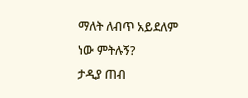ማለት ለብጥ አይደለም ነው ምትሉኝ?
ታዲያ ጠብ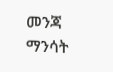መንጃ ማንሳት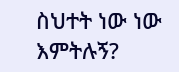ስህተት ነው ነው እምትሉኝ?